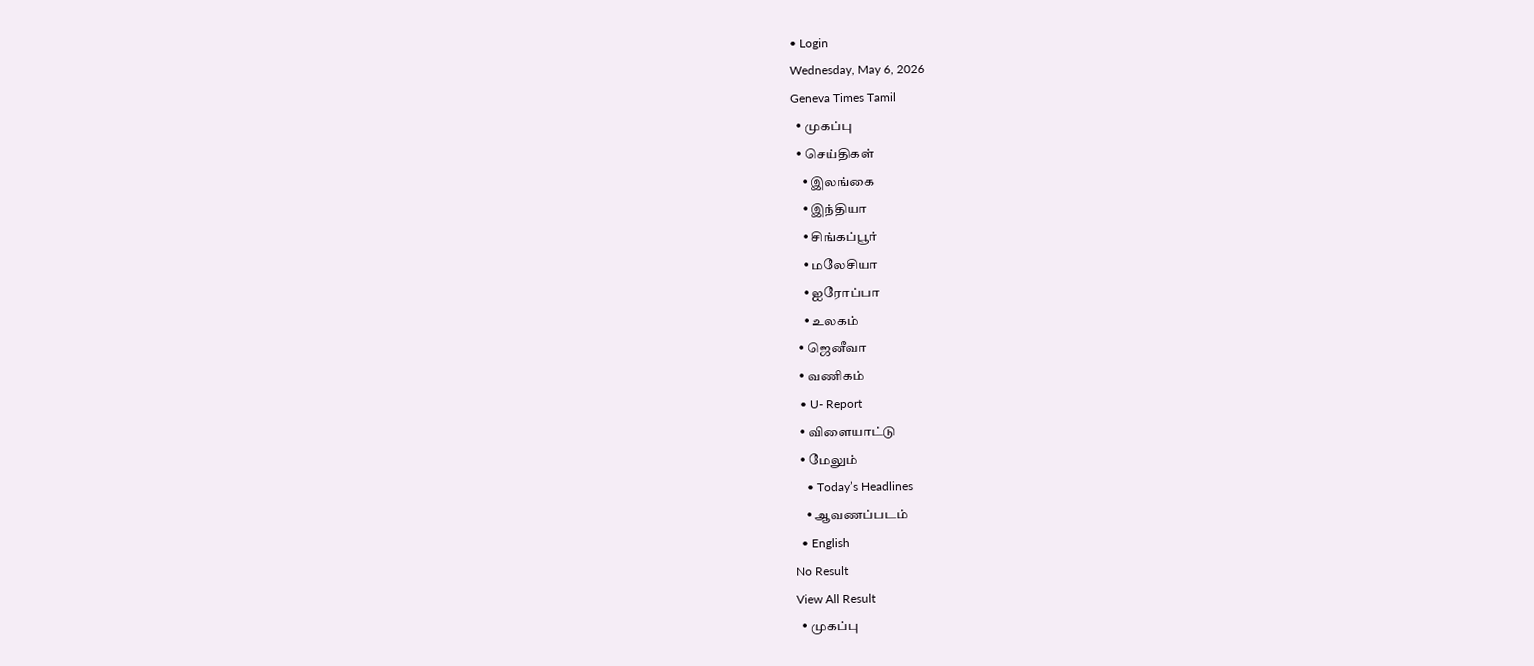• Login
Wednesday, May 6, 2026
Geneva Times Tamil
  • முகப்பு
  • செய்திகள்
    • இலங்கை
    • இந்தியா
    • சிங்கப்பூர்
    • மலேசியா
    • ஐரோப்பா
    • உலகம்
  • ஜெனீவா
  • வணிகம்
  • U- Report
  • விளையாட்டு
  • மேலும்
    • Today’s Headlines
    • ஆவணப்படம்
  • English
No Result
View All Result
  • முகப்பு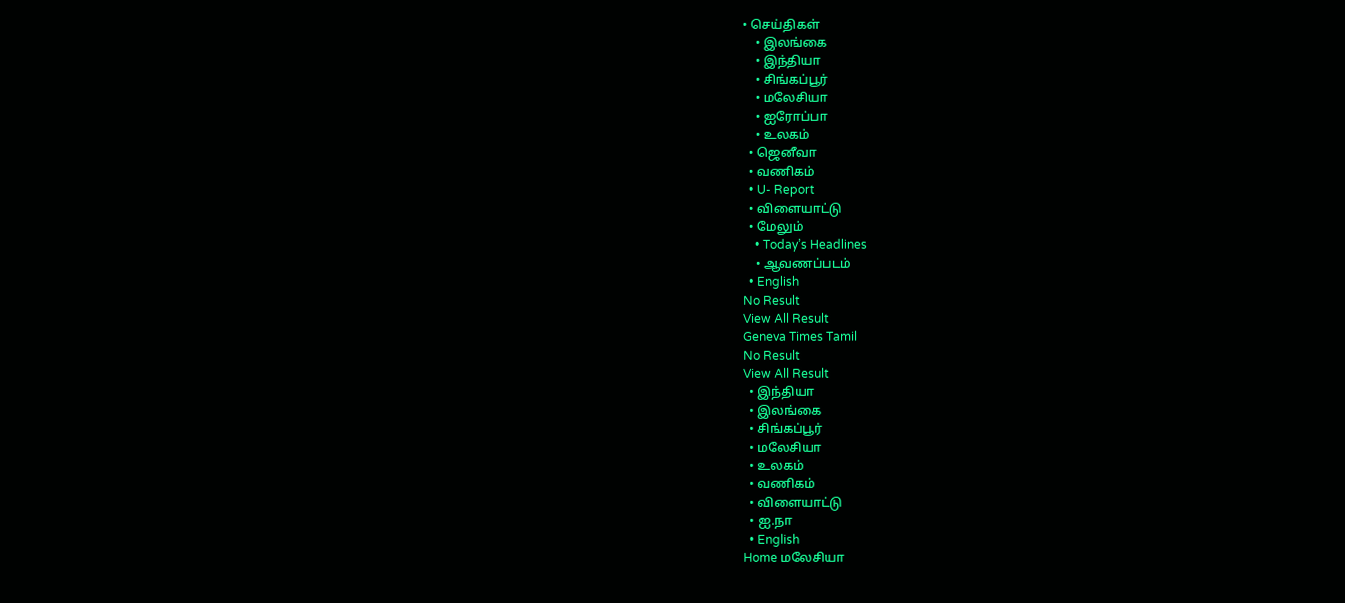• செய்திகள்
    • இலங்கை
    • இந்தியா
    • சிங்கப்பூர்
    • மலேசியா
    • ஐரோப்பா
    • உலகம்
  • ஜெனீவா
  • வணிகம்
  • U- Report
  • விளையாட்டு
  • மேலும்
    • Today’s Headlines
    • ஆவணப்படம்
  • English
No Result
View All Result
Geneva Times Tamil
No Result
View All Result
  • இந்தியா
  • இலங்கை
  • சிங்கப்பூர்
  • மலேசியா
  • உலகம்
  • வணிகம்
  • விளையாட்டு
  • ஐ.நா
  • English
Home மலேசியா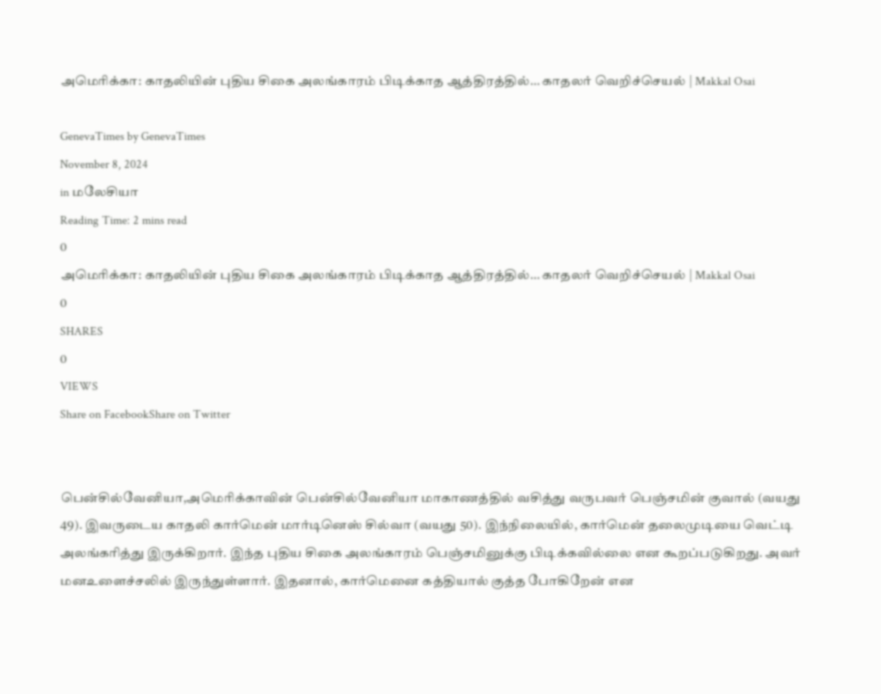அமெரிக்கா: காதலியின் புதிய சிகை அலங்காரம் பிடிக்காத ஆத்திரத்தில்… காதலர் வெறிச்செயல் | Makkal Osai

GenevaTimes by GenevaTimes
November 8, 2024
in மலேசியா
Reading Time: 2 mins read
0
அமெரிக்கா: காதலியின் புதிய சிகை அலங்காரம் பிடிக்காத ஆத்திரத்தில்… காதலர் வெறிச்செயல் | Makkal Osai
0
SHARES
0
VIEWS
Share on FacebookShare on Twitter


பென்சில்வேனியா,அமெரிக்காவின் பென்சில்வேனியா மாகாணத்தில் வசித்து வருபவர் பெஞ்சமின் குவால் (வயது 49). இவருடைய காதலி கார்மென் மார்டினெஸ் சில்வா (வயது 50). இந்நிலையில், கார்மென் தலைமுடியை வெட்டி அலங்கரித்து இருக்கிறார். இந்த புதிய சிகை அலங்காரம் பெஞ்சமினுக்கு பிடிக்கவில்லை என கூறப்படுகிறது. அவர் மனஉளைச்சலில் இருந்துள்ளார். இதனால், கார்மெனை கத்தியால் குத்த போகிறேன் என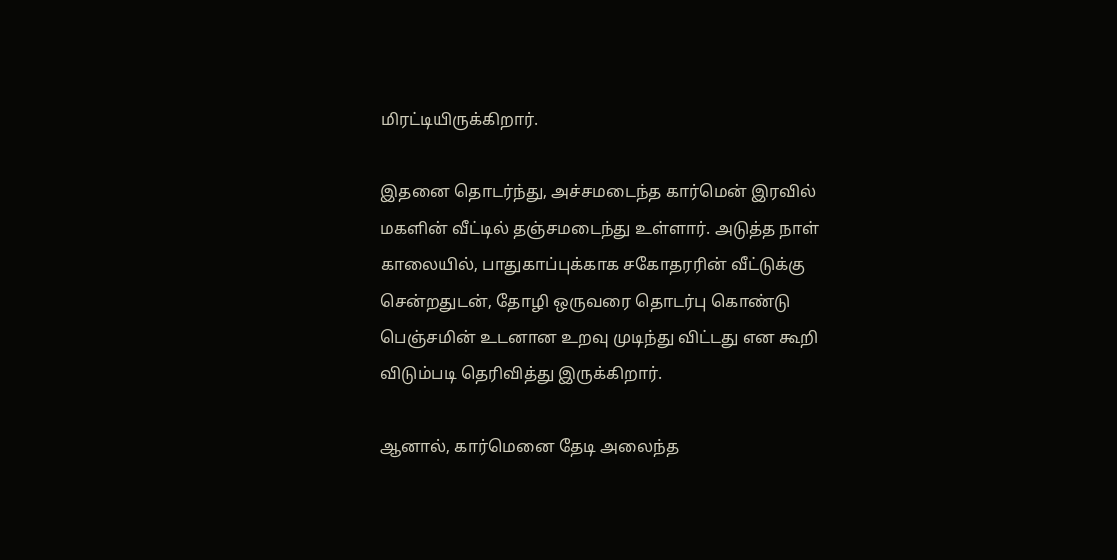மிரட்டியிருக்கிறார்.

இதனை தொடர்ந்து, அச்சமடைந்த கார்மென் இரவில் மகளின் வீட்டில் தஞ்சமடைந்து உள்ளார். அடுத்த நாள் காலையில், பாதுகாப்புக்காக சகோதரரின் வீட்டுக்கு சென்றதுடன், தோழி ஒருவரை தொடர்பு கொண்டு பெஞ்சமின் உடனான உறவு முடிந்து விட்டது என கூறி விடும்படி தெரிவித்து இருக்கிறார்.

ஆனால், கார்மெனை தேடி அலைந்த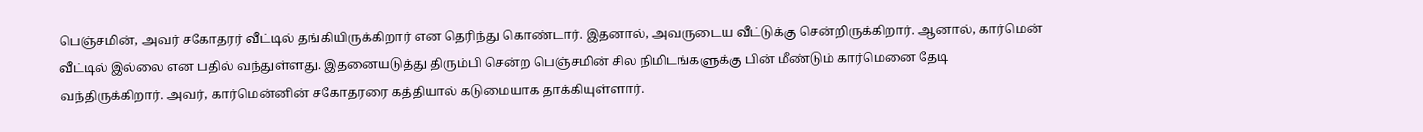பெஞ்சமின், அவர் சகோதரர் வீட்டில் தங்கியிருக்கிறார் என தெரிந்து கொண்டார். இதனால், அவருடைய வீட்டுக்கு சென்றிருக்கிறார். ஆனால், கார்மென் வீட்டில் இல்லை என பதில் வந்துள்ளது. இதனையடுத்து திரும்பி சென்ற பெஞ்சமின் சில நிமிடங்களுக்கு பின் மீண்டும் கார்மெனை தேடி வந்திருக்கிறார். அவர், கார்மென்னின் சகோதரரை கத்தியால் கடுமையாக தாக்கியுள்ளார்.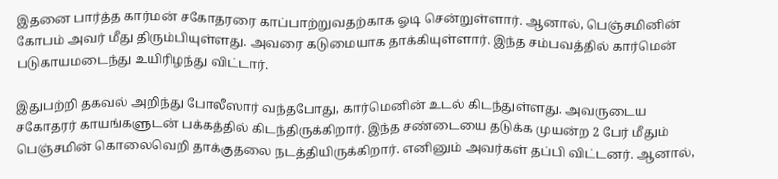இதனை பார்த்த கார்மன் சகோதரரை காப்பாற்றுவதற்காக ஓடி சென்றுள்ளார். ஆனால், பெஞ்சமினின் கோபம் அவர் மீது திரும்பியுள்ளது. அவரை கடுமையாக தாக்கியுள்ளார். இந்த சம்பவத்தில் கார்மென் படுகாயமடைந்து உயிரிழந்து விட்டார்.

இதுபற்றி தகவல் அறிந்து போலீஸார் வந்தபோது, கார்மெனின் உடல் கிடந்துள்ளது. அவருடைய சகோதரர் காயங்களுடன் பக்கத்தில் கிடந்திருக்கிறார். இந்த சண்டையை தடுக்க முயன்ற 2 பேர் மீதும் பெஞ்சமின் கொலைவெறி தாக்குதலை நடத்தியிருக்கிறார். எனினும் அவர்கள் தப்பி விட்டனர். ஆனால்,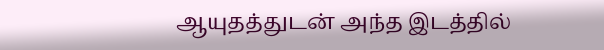ஆயுதத்துடன் அந்த இடத்தில்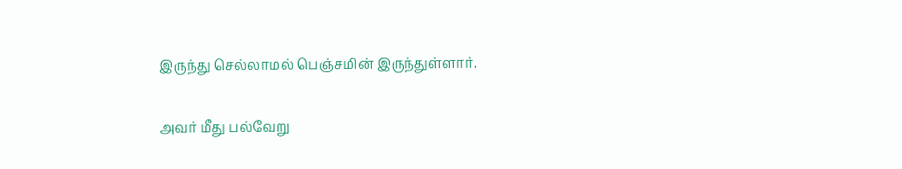இருந்து செல்லாமல் பெஞ்சமின் இருந்துள்ளார்.

அவர் மீது பல்வேறு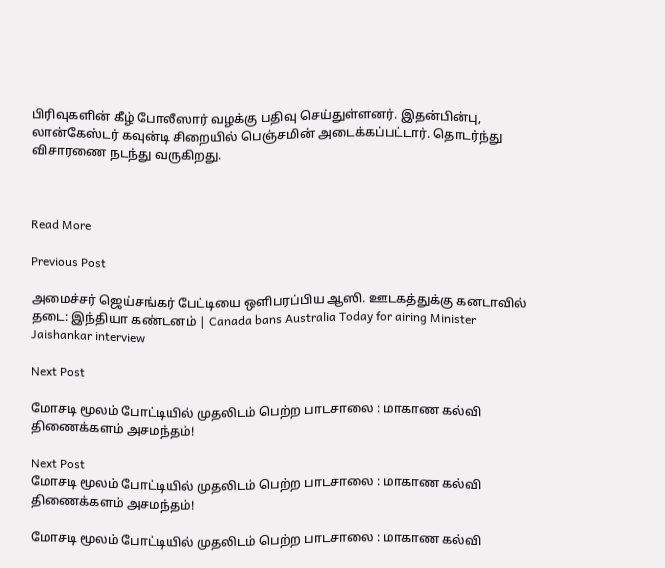பிரிவுகளின் கீழ் போலீஸார் வழக்கு பதிவு செய்துள்ளனர். இதன்பின்பு, லான்கேஸ்டர் கவுன்டி சிறையில் பெஞ்சமின் அடைக்கப்பட்டார். தொடர்ந்து விசாரணை நடந்து வருகிறது.



Read More

Previous Post

அமைச்சர் ஜெய்சங்கர் பேட்டியை ஒளிபரப்பிய ஆஸி. ஊடகத்துக்கு கனடாவில் தடை: இந்தியா கண்டனம் | Canada bans Australia Today for airing Minister Jaishankar interview

Next Post

மோசடி மூலம் போட்டியில் முதலிடம் பெற்ற பாடசாலை : மாகாண கல்வி திணைக்களம் அசமந்தம்!

Next Post
மோசடி மூலம் போட்டியில் முதலிடம் பெற்ற பாடசாலை : மாகாண கல்வி திணைக்களம் அசமந்தம்!

மோசடி மூலம் போட்டியில் முதலிடம் பெற்ற பாடசாலை : மாகாண கல்வி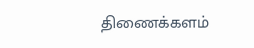திணைக்களம்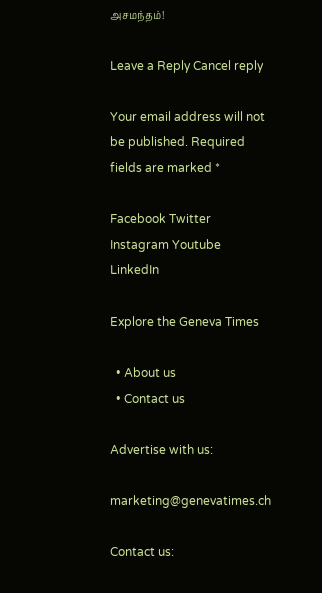அசமந்தம்!

Leave a Reply Cancel reply

Your email address will not be published. Required fields are marked *

Facebook Twitter Instagram Youtube LinkedIn

Explore the Geneva Times

  • About us
  • Contact us

Advertise with us:

marketing@genevatimes.ch

Contact us: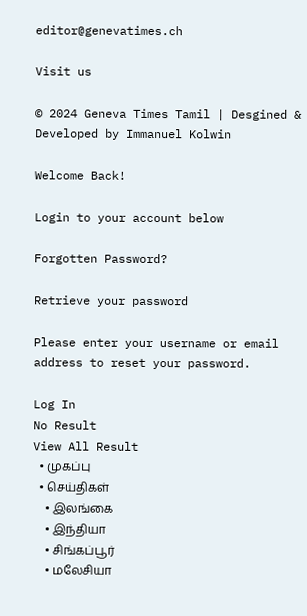editor@genevatimes.ch

Visit us

© 2024 Geneva Times Tamil | Desgined & Developed by Immanuel Kolwin

Welcome Back!

Login to your account below

Forgotten Password?

Retrieve your password

Please enter your username or email address to reset your password.

Log In
No Result
View All Result
  • முகப்பு
  • செய்திகள்
    • இலங்கை
    • இந்தியா
    • சிங்கப்பூர்
    • மலேசியா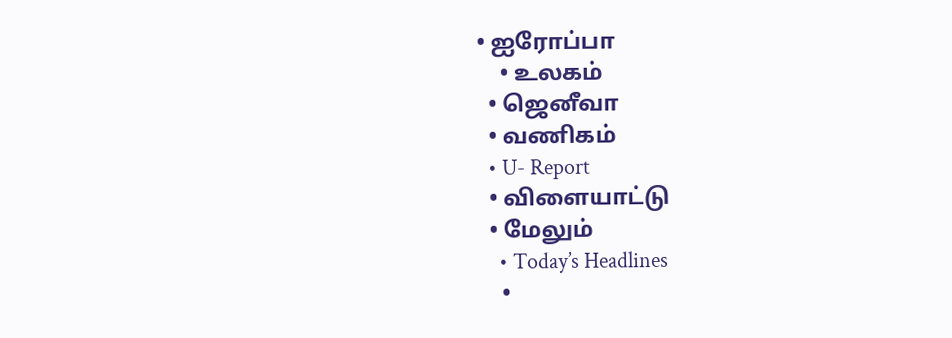• ஐரோப்பா
    • உலகம்
  • ஜெனீவா
  • வணிகம்
  • U- Report
  • விளையாட்டு
  • மேலும்
    • Today’s Headlines
    •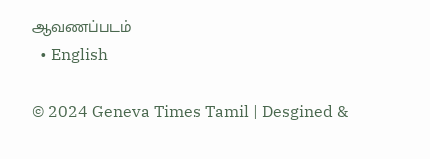ஆவணப்படம்
  • English

© 2024 Geneva Times Tamil | Desgined &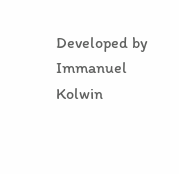Developed by Immanuel Kolwin